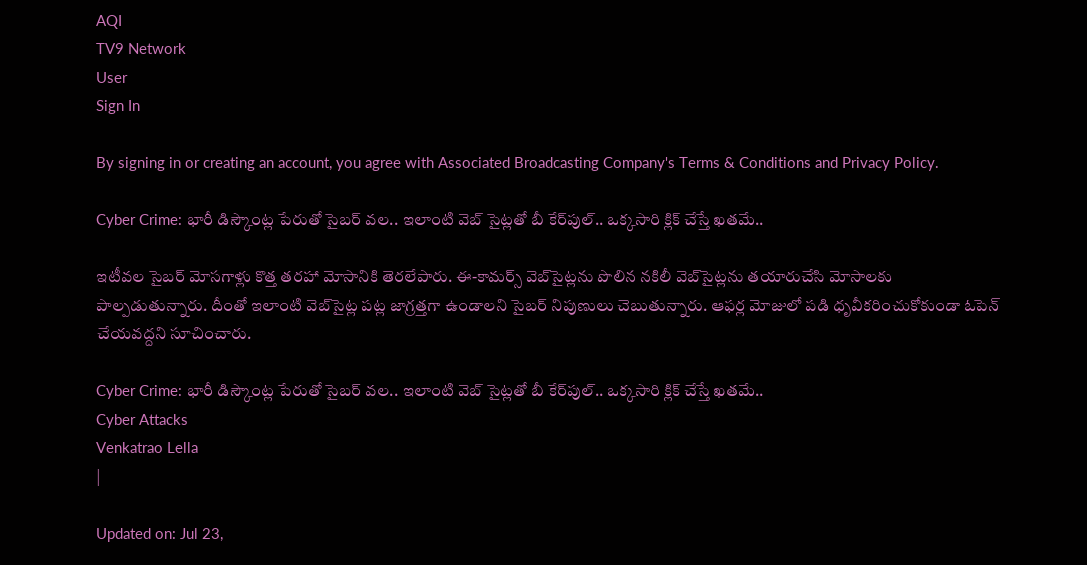AQI
TV9 Network
User
Sign In

By signing in or creating an account, you agree with Associated Broadcasting Company's Terms & Conditions and Privacy Policy.

Cyber Crime: భారీ డిస్కౌంట్ల పేరుతో సైబర్ వల.. ఇలాంటి వెబ్ సైట్లతో బీ కేర్‌పుల్.. ఒక్కసారి క్లిక్ చేస్తే ఖతమే..

ఇటీవల సైబర్ మోసగాళ్లు కొత్త తరహా మోసానికి తెరలేపారు. ఈ-కామర్స్ వెబ్‌సైట్లను పొలిన నకిలీ వెబ్‌సైట్లను తయారుచేసి మోసాలకు పాల్పడుతున్నారు. దీంతో ఇలాంటి వెబ్‌సైట్ల పట్ల జాగ్రత్తగా ఉండాలని సైబర్ నిపుణులు చెబుతున్నారు. ఆఫర్ల మోజులో పడి ధృవీకరించుకోకుండా ఓపెన్ చేయవద్దని సూచించారు.

Cyber Crime: భారీ డిస్కౌంట్ల పేరుతో సైబర్ వల.. ఇలాంటి వెబ్ సైట్లతో బీ కేర్‌పుల్.. ఒక్కసారి క్లిక్ చేస్తే ఖతమే..
Cyber Attacks
Venkatrao Lella
|

Updated on: Jul 23,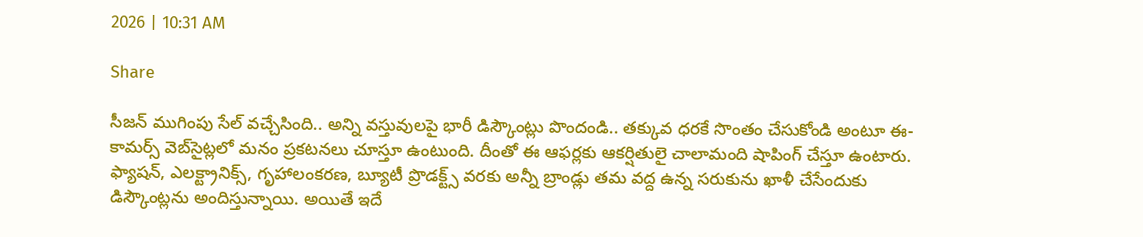2026 | 10:31 AM

Share

సీజన్ ముగింపు సేల్ వచ్చేసింది.. అన్ని వస్తువులపై భారీ డిస్కౌంట్లు పొందండి.. తక్కువ ధరకే సొంతం చేసుకోండి అంటూ ఈ-కామర్స్ వెబ్‌సైట్లలో మనం ప్రకటనలు చూస్తూ ఉంటుంది. దీంతో ఈ ఆఫర్లకు ఆకర్షితులై చాలామంది షాపింగ్ చేస్తూ ఉంటారు. ఫ్యాషన్, ఎలక్ట్రానిక్స్, గృహాలంకరణ, బ్యూటీ ప్రొడక్ట్స్ వరకు అన్నీ బ్రాండ్లు తమ వద్ద ఉన్న సరుకును ఖాళీ చేసేందుకు డిస్కౌంట్లను అందిస్తున్నాయి. అయితే ఇదే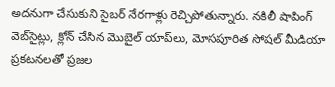అదనుగా చేసుకుని సైబర్ నేరగాళ్లు రెచ్చిపోతున్నారు. నకిలీ షాపింగ్ వెబ్‌సైట్లు, క్లోన్ చేసిన మొబైల్ యాప్‌లు, మోసపూరిత సోషల్ మీడియా ప్రకటనలతో ప్రజల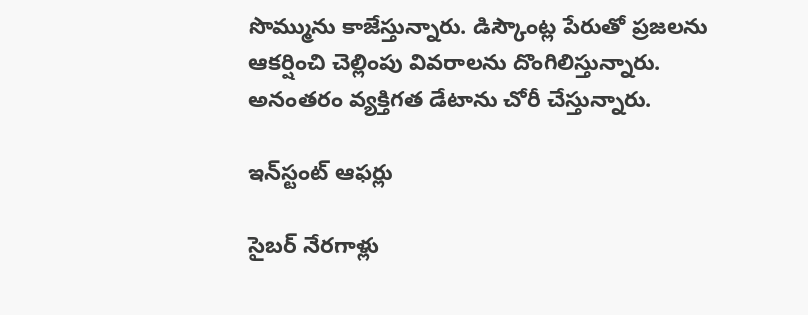సొమ్మును కాజేస్తున్నారు. డిస్కౌంట్ల పేరుతో ప్రజలను ఆకర్షించి చెల్లింపు వివరాలను దొంగిలిస్తున్నారు. అనంతరం వ్యక్తిగత డేటాను చోరీ చేస్తున్నారు.

ఇన్‌స్టంట్ ఆఫర్లు

సైబర్ నేరగాళ్లు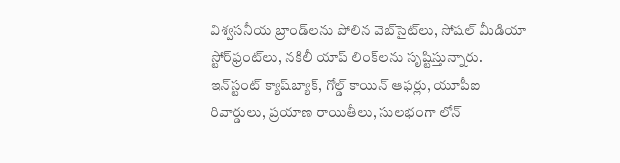విశ్వసనీయ బ్రాండ్‌లను పోలిన వెబ్‌సైట్‌లు, సోషల్ మీడియా స్టోర్‌ఫ్రంట్‌లు, నకిలీ యాప్ లింక్‌లను సృష్టిస్తున్నారు. ఇన్‌స్టంట్ క్యాష్‌బ్యాక్, గోల్డ్ కాయిన్ ఆఫర్లు, యూపీఐ రివార్డులు, ప్రయాణ రాయితీలు, సులభంగా లోన్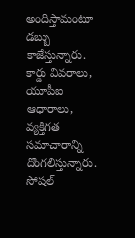అందిస్తామంటూ డబ్బు కాజేస్తున్నారు. కార్డు వివరాలు, యూపీఐ ఆధారాలు, వ్యక్తిగత సమాచారాన్ని దొంగలిస్తున్నారు. సోషల్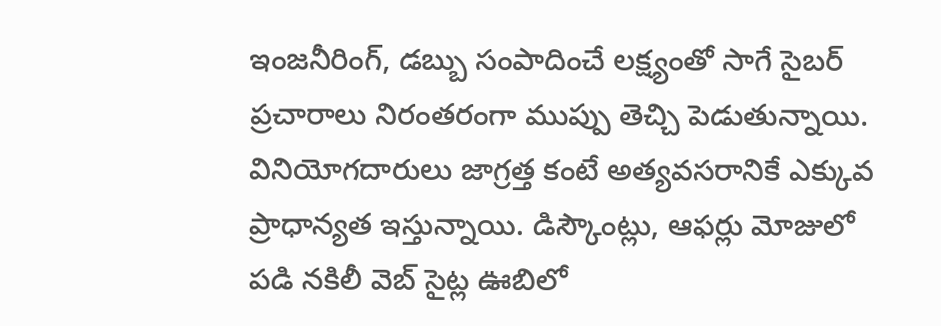ఇంజనీరింగ్, డబ్బు సంపాదించే లక్ష్యంతో సాగే సైబర్ ప్రచారాలు నిరంతరంగా ముప్పు తెచ్చి పెడుతున్నాయి. వినియోగదారులు జాగ్రత్త కంటే అత్యవసరానికే ఎక్కువ ప్రాధాన్యత ఇస్తున్నాయి. డిస్కౌంట్లు, ఆఫర్లు మోజులో పడి నకిలీ వెబ్ సైట్ల ఊబిలో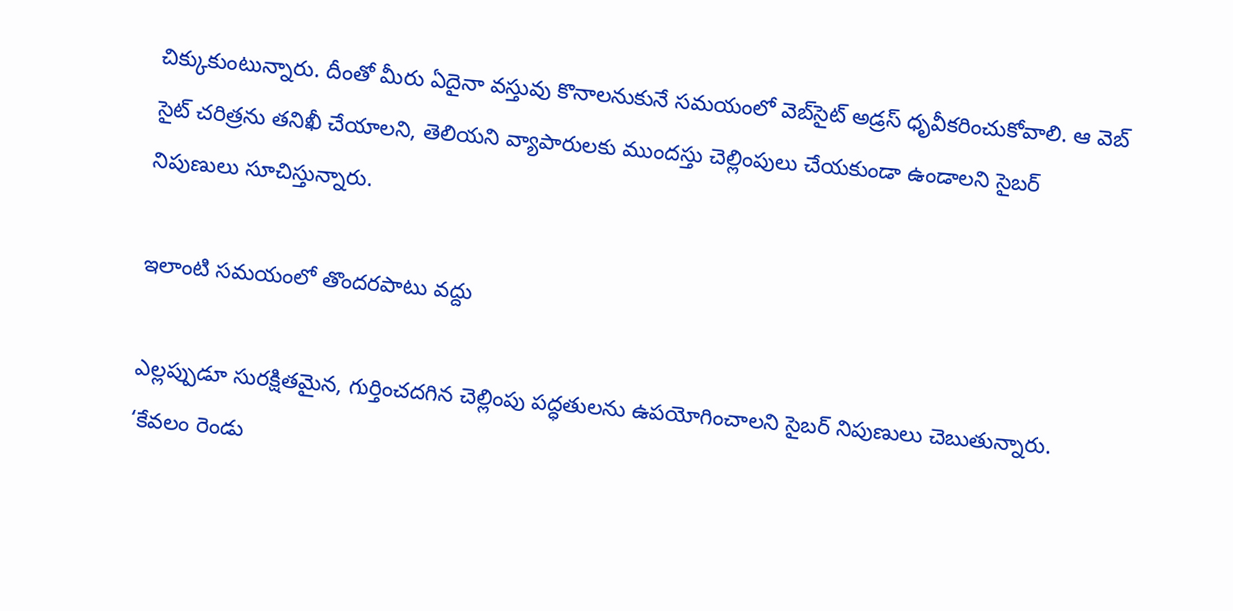చిక్కుకుంటున్నారు. దీంతో మీరు ఏదైనా వస్తువు కొనాలనుకునే సమయంలో వెబ్‌సైట్ అడ్రస్ ధృవీకరించుకోవాలి. ఆ వెబ్ సైట్ చరిత్రను తనిఖీ చేయాలని, తెలియని వ్యాపారులకు ముందస్తు చెల్లింపులు చేయకుండా ఉండాలని సైబర్ నిపుణులు సూచిస్తున్నారు.

ఇలాంటి సమయంలో తొందరపాటు వద్దు

ఎల్లప్పుడూ సురక్షితమైన, గుర్తించదగిన చెల్లింపు పద్ధతులను ఉపయోగించాలని సైబర్ నిపుణులు చెబుతున్నారు. ‘కేవలం రెండు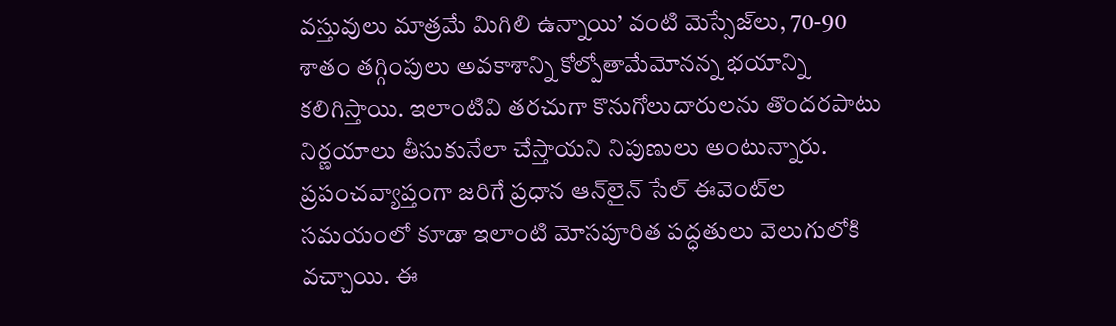వస్తువులు మాత్రమే మిగిలి ఉన్నాయి’ వంటి మెస్సేజ్‌లు, 70-90 శాతం తగ్గింపులు అవకాశాన్ని కోల్పోతామేమోనన్న భయాన్ని కలిగిస్తాయి. ఇలాంటివి తరచుగా కొనుగోలుదారులను తొందరపాటు నిర్ణయాలు తీసుకునేలా చేస్తాయని నిపుణులు అంటున్నారు. ప్రపంచవ్యాప్తంగా జరిగే ప్రధాన ఆన్‌లైన్ సేల్ ఈవెంట్‌ల సమయంలో కూడా ఇలాంటి మోసపూరిత పద్ధతులు వెలుగులోకి వచ్చాయి. ఈ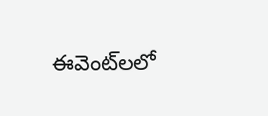ఈవెంట్‌లలో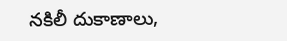నకిలీ దుకాణాలు,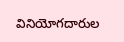వినియోగదారుల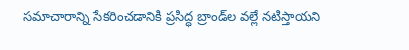సమాచారాన్ని సేకరించడానికి ప్రసిద్ధ బ్రాండ్‌ల వల్లే నటిస్తాయని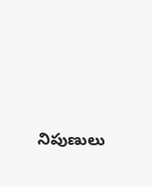నిపుణులు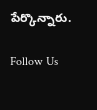పేర్కొన్నారు.

Follow Us